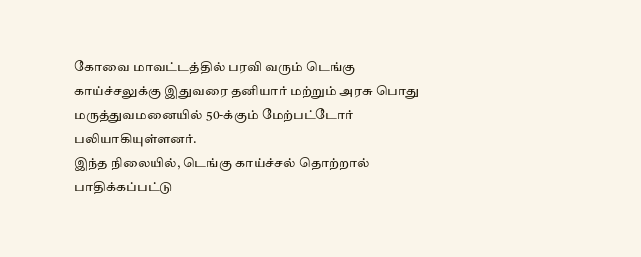கோவை மாவட்டத்தில் பரவி வரும் டெங்கு காய்ச்சலுக்கு இதுவரை தனியார் மற்றும் அரசு பொது மருத்துவமனையில் 50-க்கும் மேற்பட்டோர் பலியாகியுள்ளனர்.
இந்த நிலையில், டெங்கு காய்ச்சல் தொற்றால் பாதிக்கப்பட்டு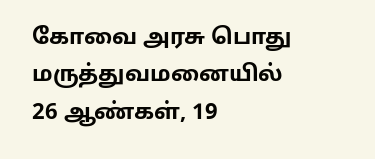கோவை அரசு பொது மருத்துவமனையில் 26 ஆண்கள், 19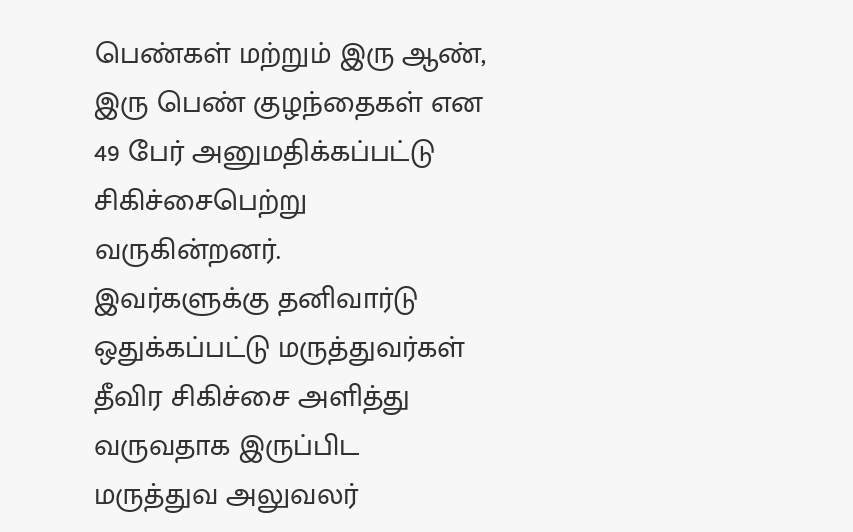பெண்கள் மற்றும் இரு ஆண், இரு பெண் குழந்தைகள் என 49 பேர் அனுமதிக்கப்பட்டு சிகிச்சைபெற்று வருகின்றனர்.
இவர்களுக்கு தனிவார்டு ஒதுக்கப்பட்டு மருத்துவர்கள் தீவிர சிகிச்சை அளித்து வருவதாக இருப்பிட மருத்துவ அலுவலர்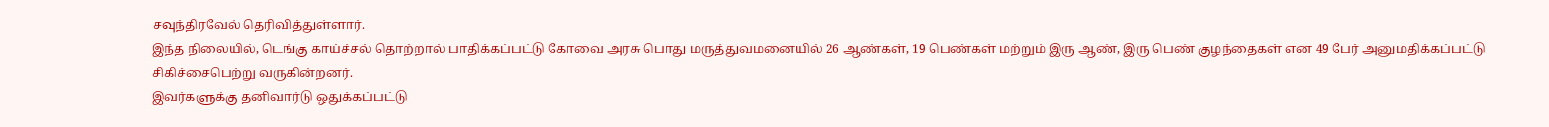சவுந்திரவேல் தெரிவித்துள்ளார்.
இந்த நிலையில், டெங்கு காய்ச்சல் தொற்றால் பாதிக்கப்பட்டு கோவை அரசு பொது மருத்துவமனையில் 26 ஆண்கள், 19 பெண்கள் மற்றும் இரு ஆண், இரு பெண் குழந்தைகள் என 49 பேர் அனுமதிக்கப்பட்டு சிகிச்சைபெற்று வருகின்றனர்.
இவர்களுக்கு தனிவார்டு ஒதுக்கப்பட்டு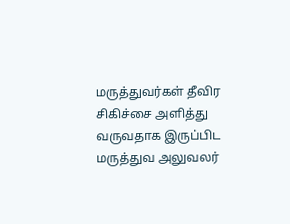மருத்துவர்கள் தீவிர சிகிச்சை அளித்து வருவதாக இருப்பிட மருத்துவ அலுவலர்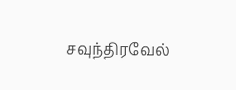சவுந்திரவேல்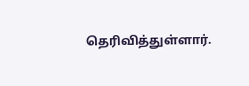தெரிவித்துள்ளார்.